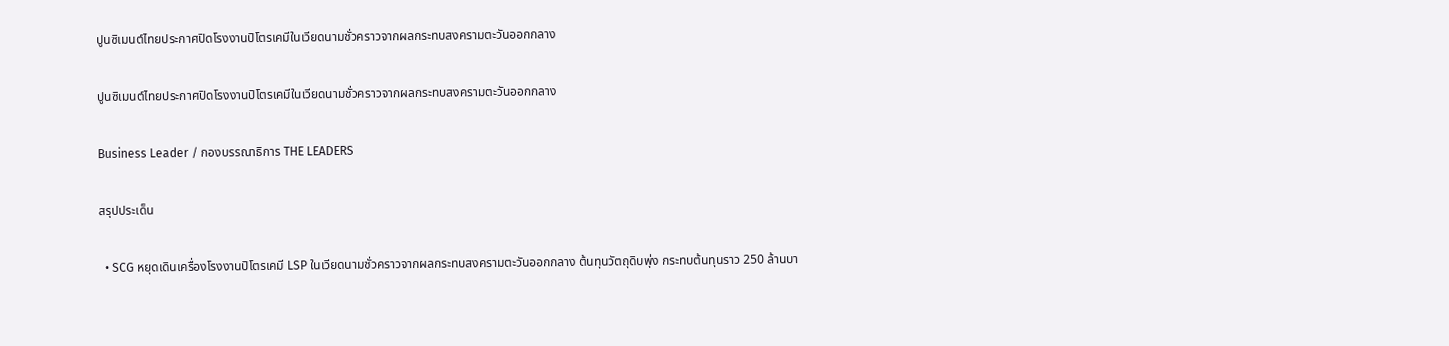ปูนซิเมนต์ไทยประกาศปิดโรงงานปิโตรเคมีในเวียดนามชั่วคราวจากผลกระทบสงครามตะวันออกกลาง

ปูนซิเมนต์ไทยประกาศปิดโรงงานปิโตรเคมีในเวียดนามชั่วคราวจากผลกระทบสงครามตะวันออกกลาง

Business Leader / กองบรรณาธิการ THE LEADERS

สรุปประเด็น

  • SCG หยุดเดินเครื่องโรงงานปิโตรเคมี LSP ในเวียดนามชั่วคราวจากผลกระทบสงครามตะวันออกกลาง ต้นทุนวัตถุดิบพุ่ง กระทบต้นทุนราว 250 ล้านบา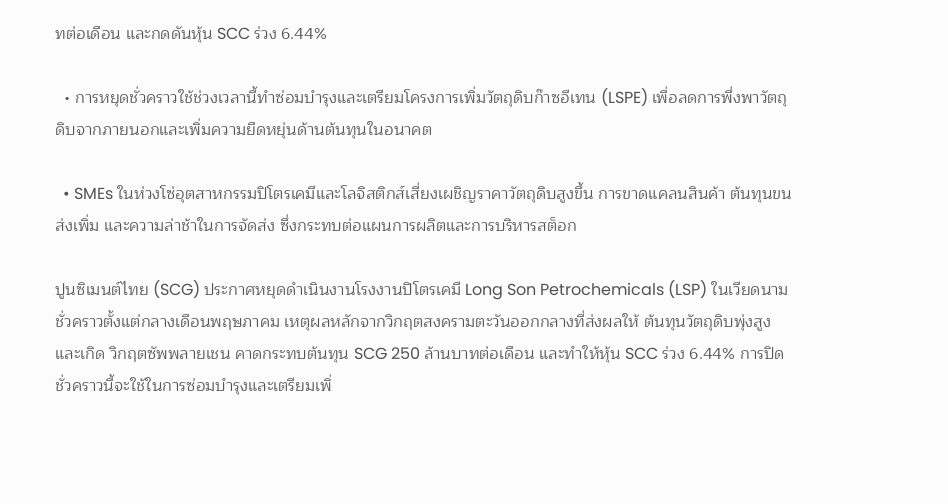ทต่อเดือน และกดดันหุ้น SCC ร่วง 6.44%

  • การหยุดชั่วคราวใช้ช่วงเวลานี้ทำซ่อมบำรุงและเตรียมโครงการเพิ่มวัตถุดิบก๊าซอีเทน (LSPE) เพื่อลดการพึ่งพาวัตถุดิบจากภายนอกและเพิ่มความยืดหยุ่นด้านต้นทุนในอนาคต

  • SMEs ในห่วงโซ่อุตสาหกรรมปิโตรเคมีและโลจิสติกส์เสี่ยงเผชิญราคาวัตถุดิบสูงขึ้น การขาดแคลนสินค้า ต้นทุนขนส่งเพิ่ม และความล่าช้าในการจัดส่ง ซึ่งกระทบต่อแผนการผลิตและการบริหารสต็อก

ปูนซิเมนต์ไทย (SCG) ประกาศหยุดดำเนินงานโรงงานปิโตรเคมี Long Son Petrochemicals (LSP) ในเวียดนามชั่วคราวตั้งแต่กลางเดือนพฤษภาคม เหตุผลหลักจากวิกฤตสงครามตะวันออกกลางที่ส่งผลให้ ต้นทุนวัตถุดิบพุ่งสูง และเกิด วิกฤตซัพพลายเชน คาดกระทบต้นทุน SCG 250 ล้านบาทต่อเดือน และทำให้หุ้น SCC ร่วง 6.44% การปิดชั่วคราวนี้จะใช้ในการซ่อมบำรุงและเตรียมเพิ่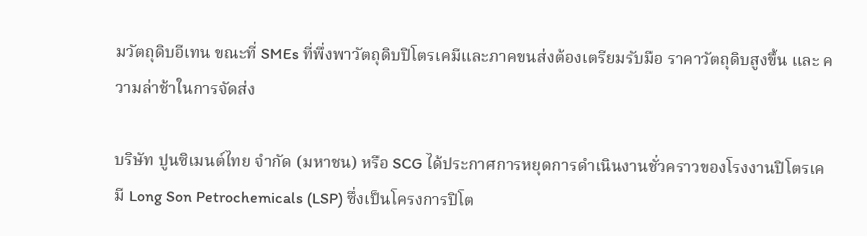มวัตถุดิบอีเทน ขณะที่ SMEs ที่พึ่งพาวัตถุดิบปิโตรเคมีและภาคขนส่งต้องเตรียมรับมือ ราคาวัตถุดิบสูงขึ้น และ ความล่าช้าในการจัดส่ง

บริษัท ปูนซิเมนต์ไทย จำกัด (มหาชน) หรือ SCG ได้ประกาศการหยุดการดำเนินงานชั่วคราวของโรงงานปิโตรเคมี Long Son Petrochemicals (LSP) ซึ่งเป็นโครงการปิโต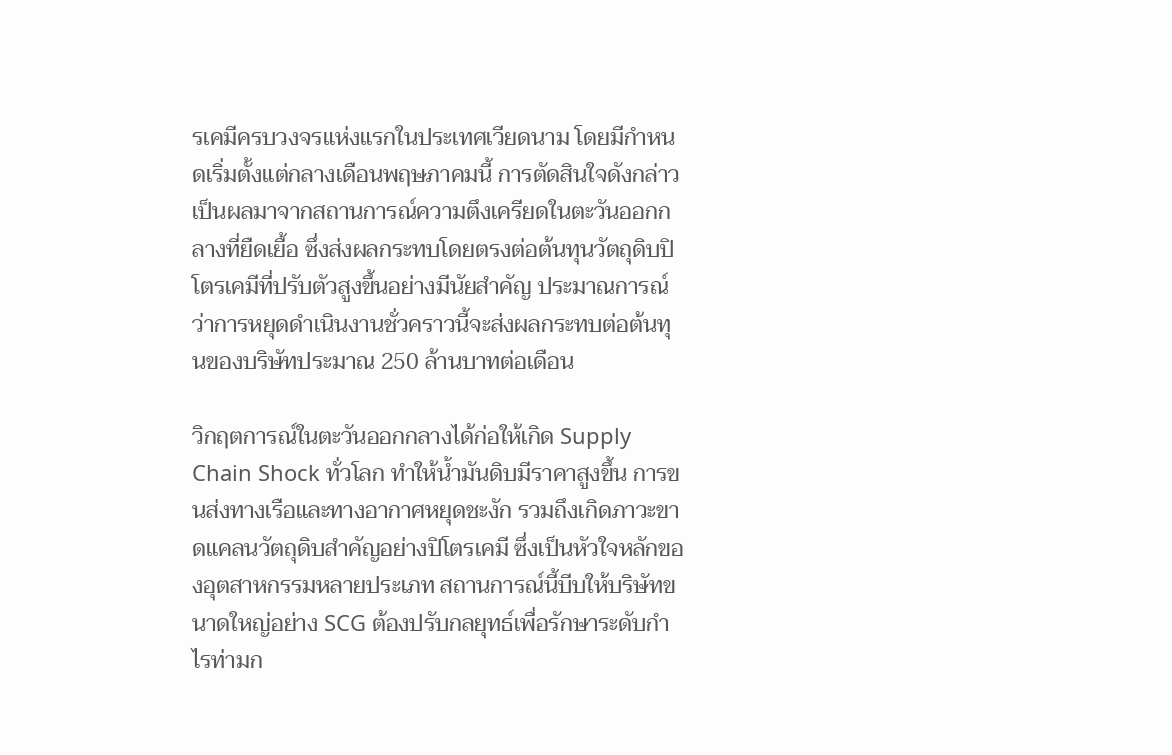รเคมีครบวงจรแห่งแรกในประเทศเวียดนาม โดยมีกำหนดเริ่มตั้งแต่กลางเดือนพฤษภาคมนี้ การตัดสินใจดังกล่าวเป็นผลมาจากสถานการณ์ความตึงเครียดในตะวันออกกลางที่ยืดเยื้อ ซึ่งส่งผลกระทบโดยตรงต่อต้นทุนวัตถุดิบปิโตรเคมีที่ปรับตัวสูงขึ้นอย่างมีนัยสำคัญ ประมาณการณ์ว่าการหยุดดำเนินงานชั่วคราวนี้จะส่งผลกระทบต่อต้นทุนของบริษัทประมาณ 250 ล้านบาทต่อเดือน

วิกฤตการณ์ในตะวันออกกลางได้ก่อให้เกิด Supply Chain Shock ทั่วโลก ทำให้น้ำมันดิบมีราคาสูงขึ้น การขนส่งทางเรือและทางอากาศหยุดชะงัก รวมถึงเกิดภาวะขาดแคลนวัตถุดิบสำคัญอย่างปิโตรเคมี ซึ่งเป็นหัวใจหลักของอุตสาหกรรมหลายประเภท สถานการณ์นี้บีบให้บริษัทขนาดใหญ่อย่าง SCG ต้องปรับกลยุทธ์เพื่อรักษาระดับกำไรท่ามก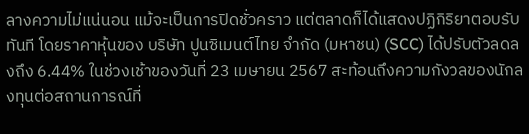ลางความไม่แน่นอน แม้จะเป็นการปิดชั่วคราว แต่ตลาดก็ได้แสดงปฏิกิริยาตอบรับทันที โดยราคาหุ้นของ บริษัท ปูนซิเมนต์ไทย จำกัด (มหาชน) (SCC) ได้ปรับตัวลดลงถึง 6.44% ในช่วงเช้าของวันที่ 23 เมษายน 2567 สะท้อนถึงความกังวลของนักลงทุนต่อสถานการณ์ที่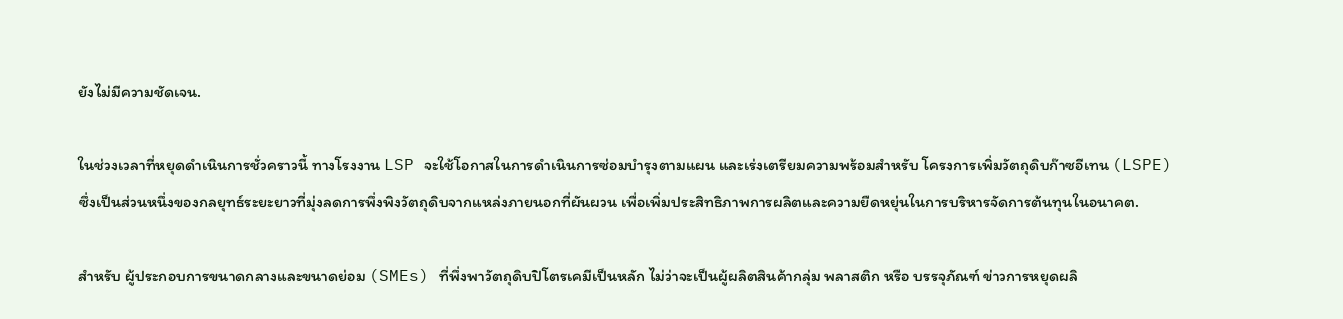ยังไม่มีความชัดเจน.

ในช่วงเวลาที่หยุดดำเนินการชั่วคราวนี้ ทางโรงงาน LSP จะใช้โอกาสในการดำเนินการซ่อมบำรุงตามแผน และเร่งเตรียมความพร้อมสำหรับ โครงการเพิ่มวัตถุดิบก๊าซอีเทน (LSPE) ซึ่งเป็นส่วนหนึ่งของกลยุทธ์ระยะยาวที่มุ่งลดการพึ่งพิงวัตถุดิบจากแหล่งภายนอกที่ผันผวน เพื่อเพิ่มประสิทธิภาพการผลิตและความยืดหยุ่นในการบริหารจัดการต้นทุนในอนาคต.

สำหรับ ผู้ประกอบการขนาดกลางและขนาดย่อม (SMEs) ที่พึ่งพาวัตถุดิบปิโตรเคมีเป็นหลัก ไม่ว่าจะเป็นผู้ผลิตสินค้ากลุ่ม พลาสติก หรือ บรรจุภัณฑ์ ข่าวการหยุดผลิ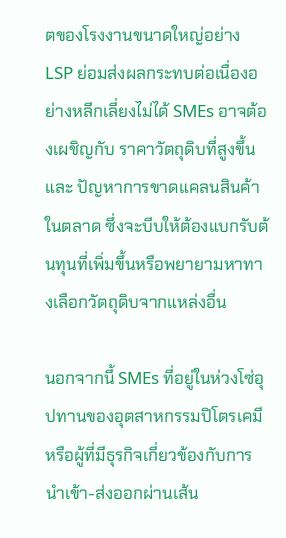ตของโรงงานขนาดใหญ่อย่าง LSP ย่อมส่งผลกระทบต่อเนื่องอย่างหลีกเลี่ยงไม่ได้ SMEs อาจต้องเผชิญกับ ราคาวัตถุดิบที่สูงขึ้น และ ปัญหาการขาดแคลนสินค้าในตลาด ซึ่งจะบีบให้ต้องแบกรับต้นทุนที่เพิ่มขึ้นหรือพยายามหาทางเลือกวัตถุดิบจากแหล่งอื่น

นอกจากนี้ SMEs ที่อยู่ในห่วงโซ่อุปทานของอุตสาหกรรมปิโตรเคมี หรือผู้ที่มีธุรกิจเกี่ยวข้องกับการนำเข้า-ส่งออกผ่านเส้น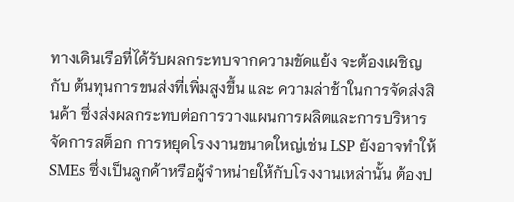ทางเดินเรือที่ได้รับผลกระทบจากความขัดแย้ง จะต้องเผชิญกับ ต้นทุนการขนส่งที่เพิ่มสูงขึ้น และ ความล่าช้าในการจัดส่งสินค้า ซึ่งส่งผลกระทบต่อการวางแผนการผลิตและการบริหารจัดการสต็อก การหยุดโรงงานขนาดใหญ่เช่น LSP ยังอาจทำให้ SMEs ซึ่งเป็นลูกค้าหรือผู้จำหน่ายให้กับโรงงานเหล่านั้น ต้องป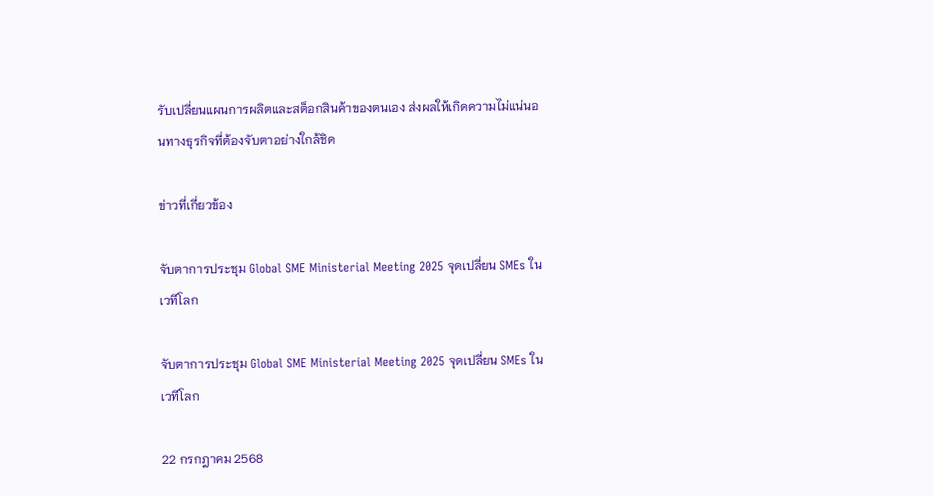รับเปลี่ยนแผนการผลิตและสต็อกสินค้าของตนเอง ส่งผลให้เกิดความไม่แน่นอนทางธุรกิจที่ต้องจับตาอย่างใกล้ชิด

ข่าวที่เกี่ยวข้อง

จับตาการประชุม Global SME Ministerial Meeting 2025 จุดเปลี่ยน SMEs ในเวทีโลก

จับตาการประชุม Global SME Ministerial Meeting 2025 จุดเปลี่ยน SMEs ในเวทีโลก

22 กรกฎาคม 2568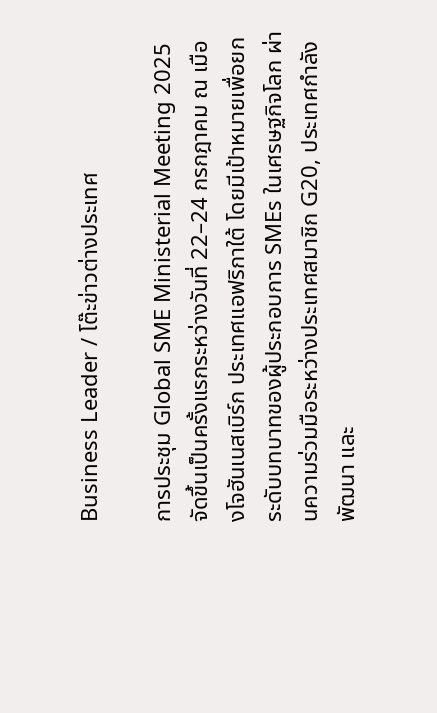Business Leader / โต๊ะข่าวต่างประเทศ

การประชุม Global SME Ministerial Meeting 2025 จัดขึ้นเป็นครั้งแรกระหว่างวันที่ 22–24 กรกฎาคม ณ เมืองโจฮันเนสเบิร์ก ประเทศแอฟริกาใต้ โดยมีเป้าหมายเพื่อยกระดับบทบาทของผู้ประกอบการ SMEs ในเศรษฐกิจโลก ผ่านความร่วมมือระหว่างประเทศสมาชิก G20, ประเทศกำลังพัฒนา และ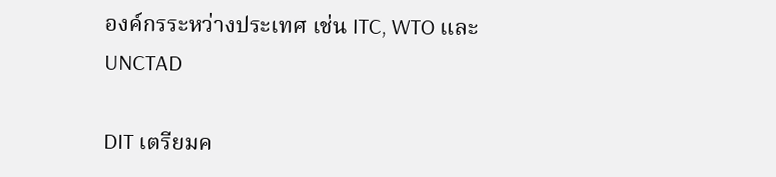องค์กรระหว่างประเทศ เช่น ITC, WTO และ UNCTAD

DIT เตรียมค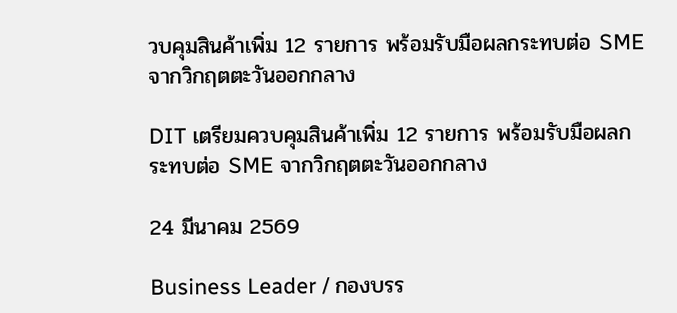วบคุมสินค้าเพิ่ม 12 รายการ พร้อมรับมือผลกระทบต่อ SME จากวิกฤตตะวันออกกลาง

DIT เตรียมควบคุมสินค้าเพิ่ม 12 รายการ พร้อมรับมือผลกระทบต่อ SME จากวิกฤตตะวันออกกลาง

24 มีนาคม 2569

Business Leader / กองบรร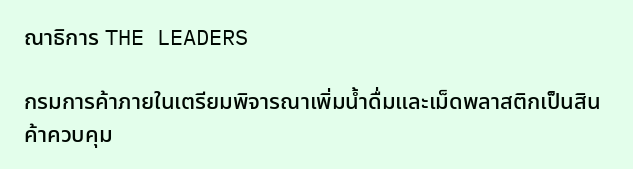ณาธิการ THE LEADERS

กรมการค้าภายในเตรียมพิจารณาเพิ่มน้ำดื่มและเม็ดพลาสติกเป็นสินค้าควบคุม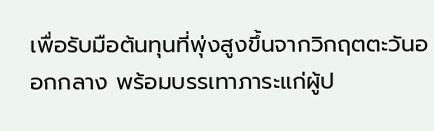เพื่อรับมือต้นทุนที่พุ่งสูงขึ้นจากวิกฤตตะวันออกกลาง พร้อมบรรเทาภาระแก่ผู้ป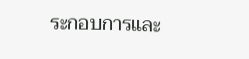ระกอบการและ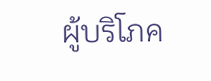ผู้บริโภค